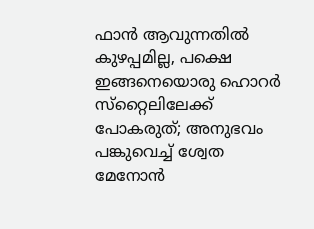ഫാന്‍ ആവുന്നതില്‍ കുഴപ്പമില്ല, പക്ഷെ ഇങ്ങനെയൊരു ഹൊറര്‍ സ്‌റ്റൈലിലേക്ക് പോകരുത്; അനുഭവം പങ്കുവെച്ച് ശ്വേത മേനോന്‍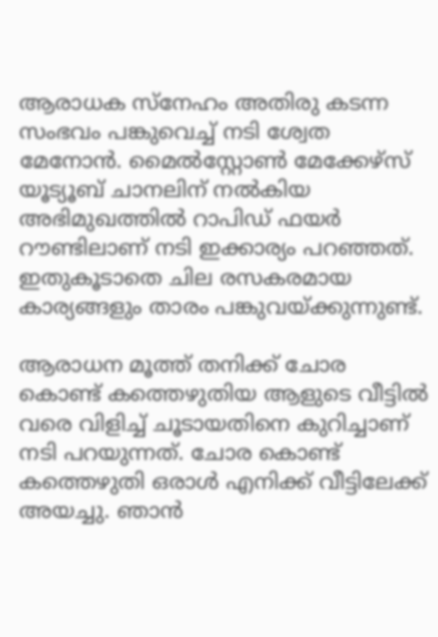ആരാധക സ്‌നേഹം അതിരു കടന്ന സംഭവം പങ്കുവെച്ച് നടി ശ്വേത മേനോന്‍. മൈല്‍സ്റ്റോണ്‍ മേക്കേഴ്സ് യൂട്യൂബ് ചാനലിന് നല്‍കിയ അഭിമുഖത്തില്‍ റാപിഡ് ഫയര്‍ റൗണ്ടിലാണ് നടി ഇക്കാര്യം പറഞ്ഞത്. ഇതുകൂടാതെ ചില രസകരമായ കാര്യങ്ങളും താരം പങ്കുവയ്ക്കുന്നുണ്ട്.

ആരാധന മൂത്ത് തനിക്ക് ചോര കൊണ്ട് കത്തെഴുതിയ ആളുടെ വീട്ടില്‍ വരെ വിളിച്ച് ചൂടായതിനെ കുറിച്ചാണ് നടി പറയുന്നത്. ചോര കൊണ്ട് കത്തെഴുതി ഒരാള്‍ എനിക്ക് വീട്ടിലേക്ക് അയച്ചു. ഞാന്‍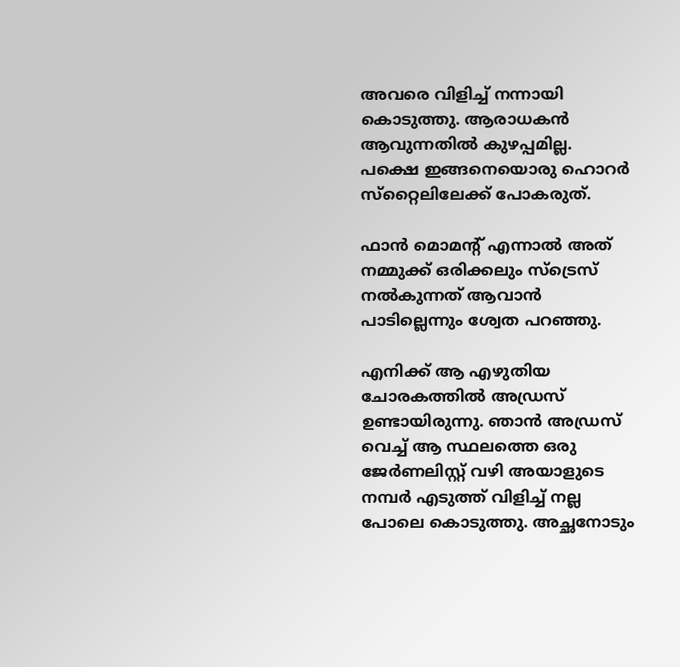അവരെ വിളിച്ച് നന്നായി കൊടുത്തു. ആരാധകന്‍ ആവുന്നതില്‍ കുഴപ്പമില്ല. പക്ഷെ ഇങ്ങനെയൊരു ഹൊറര്‍ സ്‌റ്റൈലിലേക്ക് പോകരുത്.

ഫാന്‍ മൊമന്റ് എന്നാല്‍ അത് നമ്മുക്ക് ഒരിക്കലും സ്ട്രെസ് നല്‍കുന്നത് ആവാന്‍ പാടില്ലെന്നും ശ്വേത പറഞ്ഞു.

എനിക്ക് ആ എഴുതിയ ചോരകത്തില്‍ അഡ്രസ് ഉണ്ടായിരുന്നു. ഞാന്‍ അഡ്രസ് വെച്ച് ആ സ്ഥലത്തെ ഒരു ജേര്‍ണലിസ്റ്റ് വഴി അയാളുടെ നമ്പര്‍ എടുത്ത് വിളിച്ച് നല്ല പോലെ കൊടുത്തു. അച്ഛനോടും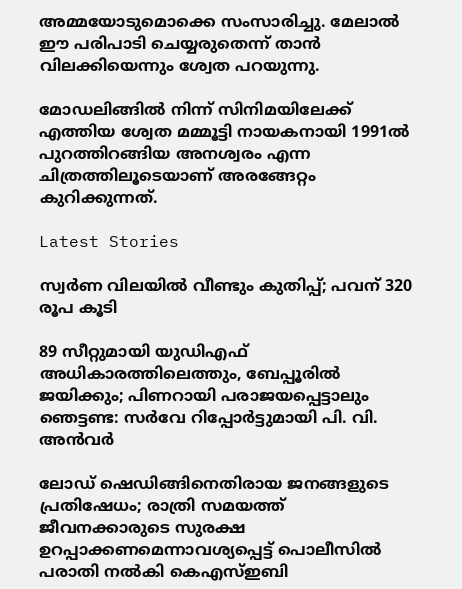അമ്മയോടുമൊക്കെ സംസാരിച്ചു. മേലാല്‍ ഈ പരിപാടി ചെയ്യരുതെന്ന് താന്‍ വിലക്കിയെന്നും ശ്വേത പറയുന്നു.

മോഡലിങ്ങില്‍ നിന്ന് സിനിമയിലേക്ക് എത്തിയ ശ്വേത മമ്മൂട്ടി നായകനായി 1991ല്‍ പുറത്തിറങ്ങിയ അനശ്വരം എന്ന ചിത്രത്തിലൂടെയാണ് അരങ്ങേറ്റം കുറിക്കുന്നത്.

Latest Stories

സ്വര്‍ണ വിലയില്‍ വീണ്ടും കുതിപ്പ്; പവന് 320 രൂപ കൂടി

89 സീറ്റുമായി യുഡിഎഫ് അധികാരത്തിലെത്തും, ബേപ്പൂരിൽ ജയിക്കും; പിണറായി പരാജയപ്പെട്ടാലും ഞെട്ടണ്ട: സർവേ റിപ്പോർട്ടുമായി പി. വി. അൻവർ

ലോഡ് ഷെഡിങ്ങിനെതിരായ ജനങ്ങളുടെ പ്രതിഷേധം; രാത്രി സമയത്ത് ജീവനക്കാരുടെ സുരക്ഷ ഉറപ്പാക്കണമെന്നാവശ്യപ്പെട്ട് പൊലീസിൽ പരാതി നൽകി കെഎസ്ഇബി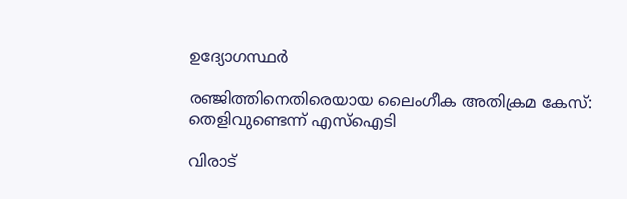ഉദ്യോഗസ്ഥർ

രഞ്ജിത്തിനെതിരെയായ ലൈംഗീക അതിക്രമ കേസ്: തെളിവുണ്ടെന്ന് എസ്‌ഐടി

വിരാട്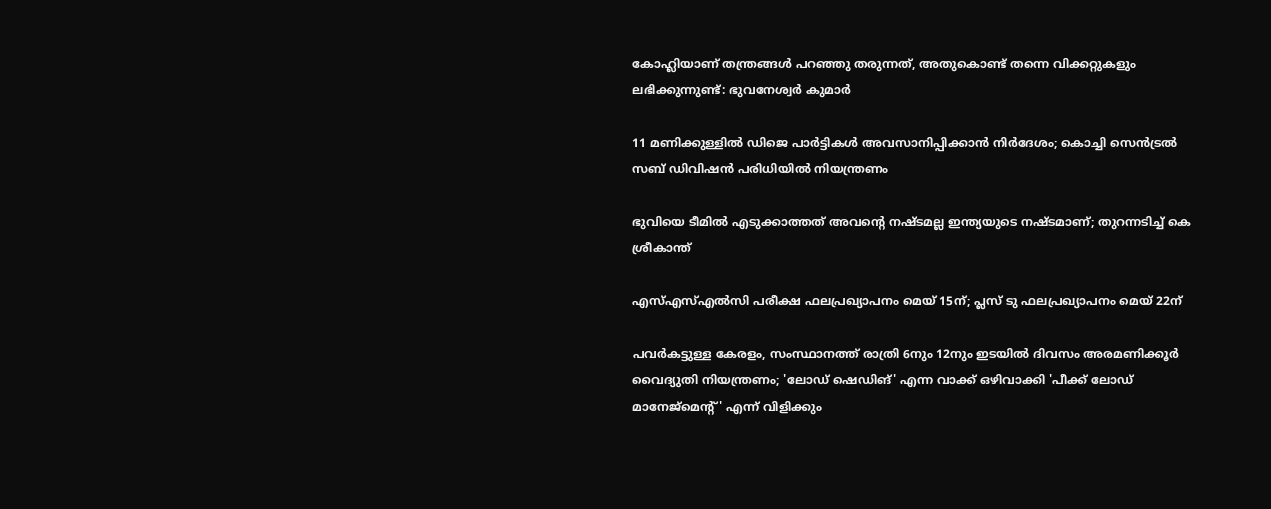കോഹ്ലിയാണ് തന്ത്രങ്ങൾ പറഞ്ഞു തരുന്നത്, അതുകൊണ്ട് തന്നെ വിക്കറ്റുകളും ലഭിക്കുന്നുണ്ട്: ഭുവനേശ്വർ കുമാർ

11 മണിക്കുള്ളിൽ ഡിജെ പാർട്ടികൾ അവസാനിപ്പിക്കാൻ നിർദേശം; കൊച്ചി സെന്‍ട്രല്‍ സബ് ഡിവിഷന്‍ പരിധിയില്‍ നിയന്ത്രണം

ഭുവിയെ ടീമിൽ എടുക്കാത്തത് അവന്റെ നഷ്ടമല്ല ഇന്ത്യയുടെ നഷ്ടമാണ്; തുറന്നടിച്ച് കെ ശ്രീകാന്ത്

എസ്എസ്എല്‍സി പരീക്ഷ ഫലപ്രഖ്യാപനം മെയ് 15ന്; പ്ലസ് ടു ഫലപ്രഖ്യാപനം മെയ് 22ന്

പവര്‍കട്ടുള്ള കേരളം, സംസ്ഥാനത്ത് രാത്രി 6നും 12നും ഇടയില്‍ ദിവസം അരമണിക്കൂര്‍ വൈദ്യുതി നിയന്ത്രണം; 'ലോഡ് ഷെഡിങ്' എന്ന വാക്ക് ഒഴിവാക്കി 'പീക്ക് ലോഡ് മാനേജ്‌മെന്റ്' എന്ന് വിളിക്കും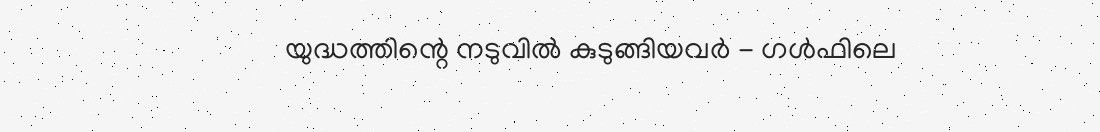യുദ്ധത്തിന്റെ നടുവിൽ കുടുങ്ങിയവർ - ഗൾഫിലെ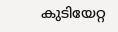കുടിയേറ്റ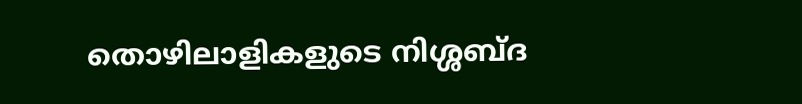തൊഴിലാളികളുടെ നിശ്ശബ്ദ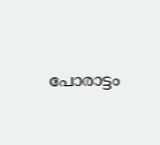പോരാട്ടം